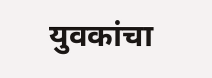युवकांचा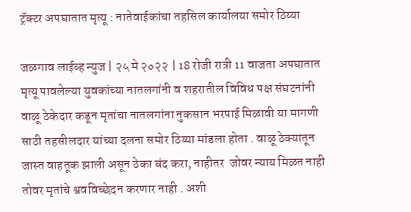ट्रॅक्टर अपघातात मृत्यू : नातेवाईकांचा तहसिल कार्यालया समोर ठिय्या

जळगाव लाईव्ह न्युज | २५ मे २०२२ | 18 रोजी रात्री 11 वाजता अपघातात मृत्यू पावलेल्या युवकांच्या नातलगांनी व शहरातील विविध पक्ष संघटनांनी वाळू ठेकेदार कडून मृतांचा नातलगांना नुकसान भरपाई मिळावी या मागणी साठी तहसीलदार यांच्या दलना समोर ठिय्या मांडला होता . वाळू ठेक्यातून जास्त वाहतूक झाली असून ठेका बंद करा, नाहीतर  जोवर न्याय मिळत नाही तोवर मृतांचे श्ववविच्छेदन करणार नाही . अशी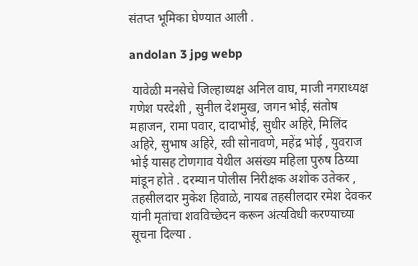संतप्त भूमिका घेण्यात आली .

andolan 3 jpg webp

 यावेळी मनसेचे जिल्हाध्यक्ष अनिल वाघ, माजी नगराध्यक्ष गणेश परदेशी , सुनील देशमुख, जगन भोई, संतोष महाजन, रामा पवार, दादाभोई, सुधीर अहिरे, मिलिंद अहिरे, सुभाष अहिरे, रवी सोनावणे, महेंद्र भोई , युवराज भोई यासह टोणगाव येथील असंख्य महिला पुरुष ठिय्या मांडून होते . दरम्यान पोलीस निरीक्षक अशोक उतेकर , तहसीलदार मुकेश हिवाळे, नायब तहसीलदार रमेश देवकर यांनी मृतांचा शवविच्छेदन करून अंत्यविधी करण्याच्या सूचना दिल्या .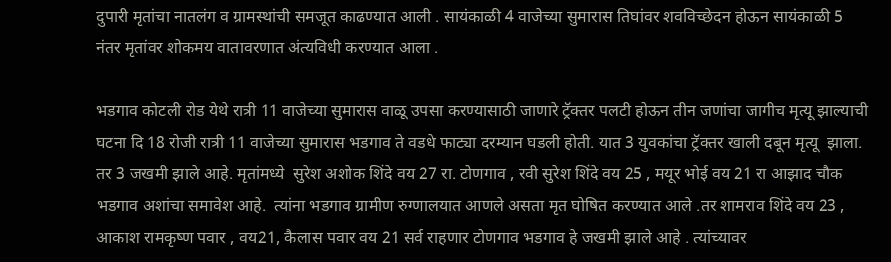दुपारी मृतांचा नातलंग व ग्रामस्थांची समजूत काढण्यात आली . सायंकाळी 4 वाजेच्या सुमारास तिघांवर शवविच्छेदन होऊन सायंकाळी 5 नंतर मृतांवर शोकमय वातावरणात अंत्यविधी करण्यात आला .

भडगाव कोटली रोड येथे रात्री 11 वाजेच्या सुमारास वाळू उपसा करण्यासाठी जाणारे ट्रॅक्तर पलटी होऊन तीन जणांचा जागीच मृत्यू झाल्याची घटना दि 18 रोजी रात्री 11 वाजेच्या सुमारास भडगाव ते वडधे फाट्या दरम्यान घडली होती. यात 3 युवकांचा ट्रॅक्तर खाली दबून मृत्यू  झाला. तर 3 जखमी झाले आहे. मृतांमध्ये  सुरेश अशोक शिंदे वय 27 रा. टोणगाव , रवी सुरेश शिंदे वय 25 , मयूर भोई वय 21 रा आझाद चौक भडगाव अशांचा समावेश आहे.  त्यांना भडगाव ग्रामीण रुग्णालयात आणले असता मृत घोषित करण्यात आले .तर शामराव शिंदे वय 23 , आकाश रामकृष्ण पवार , वय21, कैलास पवार वय 21 सर्व राहणार टोणगाव भडगाव हे जखमी झाले आहे . त्यांच्यावर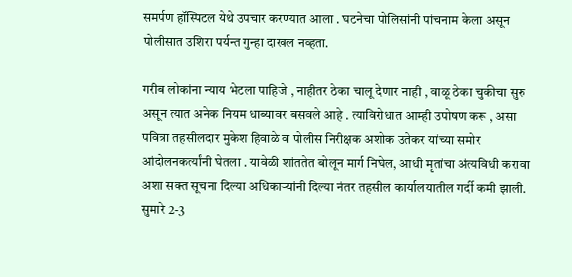समर्पण हॉस्पिटल येथे उपचार करण्यात आला . घटनेचा पोलिसांनी पांचनाम केला असून पोलीसात उशिरा पर्यन्त गुन्हा दाखल नव्हता.

गरीब लोकांना न्याय भेटला पाहिजे , नाहीतर ठेका चालू देणार नाही , वाळू ठेका चुकीचा सुरु असून त्यात अनेक नियम धाब्यावर बसवले आहे . त्याविरोधात आम्ही उपोषण करू , असा पवित्रा तहसीलदार मुकेश हिवाळे व पोलीस निरीक्षक अशोक उतेकर यांच्या समोर आंदोलनकर्त्यांनी घेतला . यावेळी शांततेत बोलून मार्ग निघेल, आधी मृतांचा अंत्यविधी करावा अशा सक्त सूचना दिल्या अधिकाऱ्यांनी दिल्या नंतर तहसील कार्यालयातील गर्दी कमी झाली. सुमारे 2-3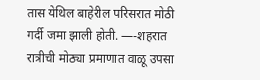तास येथिल बाहेरील परिसरात मोठी गर्दी जमा झाली होती. —-शहरात रात्रीची मोठ्या प्रमाणात वाळू उपसा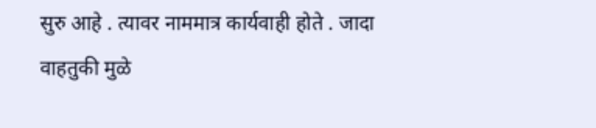सुरु आहे . त्यावर नाममात्र कार्यवाही होते . जादा वाहतुकी मुळे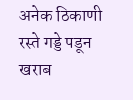अनेक ठिकाणी रस्ते गड्डे पडून खराब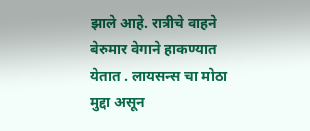झाले आहे. रात्रीचे वाहने बेरुमार वेगाने हाकण्यात येतात . लायसन्स चा मोठा मुद्दा असून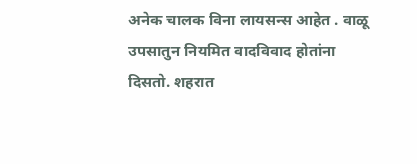अनेक चालक विना लायसन्स आहेत . वाळू उपसातुन नियमित वादविवाद होतांना दिसतो. शहरात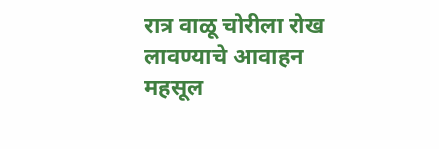रात्र वाळू चोरीला रोख लावण्याचे आवाहन महसूल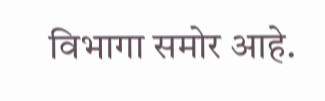विभागा समोर आहे.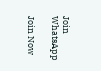Join WhatsApp

Join Now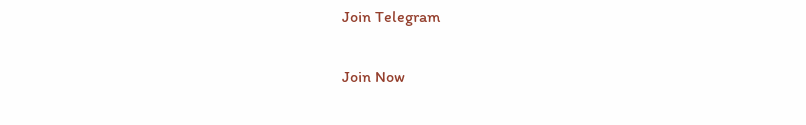Join Telegram

Join Now